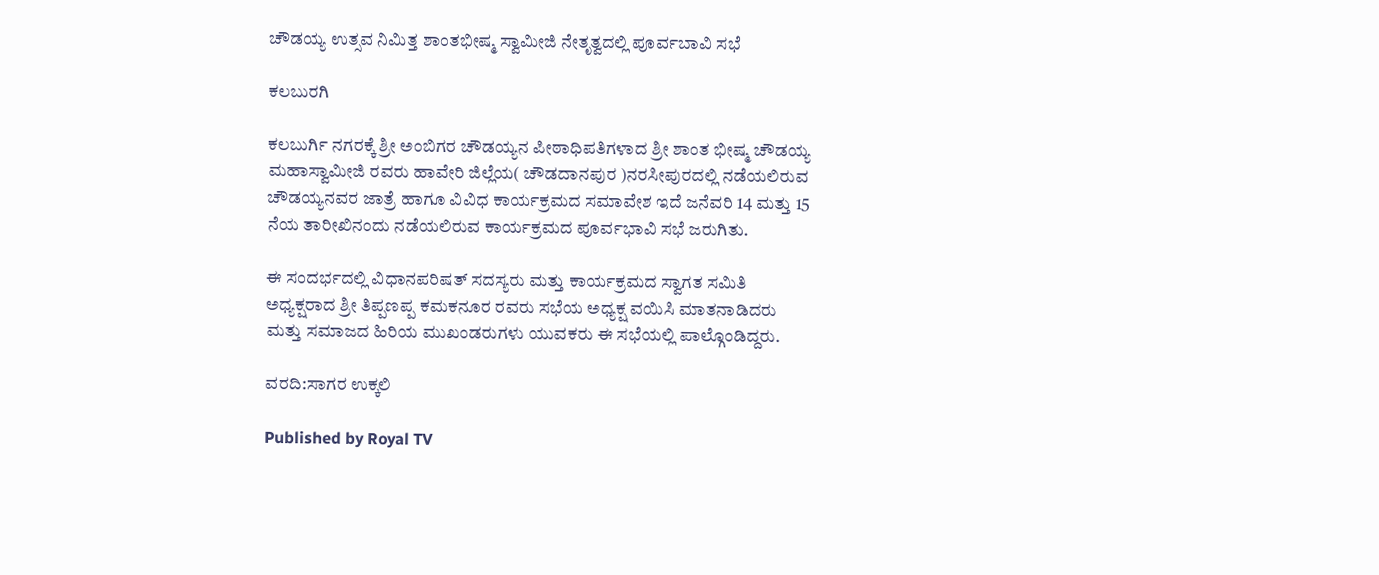ಚೌಡಯ್ಯ ಉತ್ಸವ ನಿಮಿತ್ತ ಶಾಂತಭೀಷ್ಮ ಸ್ವಾಮೀಜಿ ನೇತೃತ್ವದಲ್ಲಿ ಪೂರ್ವಬಾವಿ ಸಭೆ

ಕಲಬುರಗಿ

ಕಲಬುರ್ಗಿ ನಗರಕ್ಕೆ ಶ್ರೀ ಅಂಬಿಗರ ಚೌಡಯ್ಯನ ಪೀಠಾಧಿಪತಿಗಳಾದ ಶ್ರೀ ಶಾಂತ ಭೀಷ್ಮ ಚೌಡಯ್ಯ ಮಹಾಸ್ವಾಮೀಜಿ ರವರು ಹಾವೇರಿ ಜಿಲ್ಲೆಯ( ಚೌಡದಾನಪುರ )ನರಸೀಪುರದಲ್ಲಿ ನಡೆಯಲಿರುವ ಚೌಡಯ್ಯನವರ ಜಾತ್ರೆ ಹಾಗೂ ವಿವಿಧ ಕಾರ್ಯಕ್ರಮದ ಸಮಾವೇಶ ಇದೆ ಜನೆವರಿ 14 ಮತ್ತು 15 ನೆಯ ತಾರೀಖಿನಂದು ನಡೆಯಲಿರುವ ಕಾರ್ಯಕ್ರಮದ ಪೂರ್ವಭಾವಿ ಸಭೆ ಜರುಗಿತು.

ಈ ಸಂದರ್ಭದಲ್ಲಿ ವಿಧಾನಪರಿಷತ್ ಸದಸ್ಯರು ಮತ್ತು ಕಾರ್ಯಕ್ರಮದ ಸ್ವಾಗತ ಸಮಿತಿ ಅಧ್ಯಕ್ಷರಾದ ಶ್ರೀ ತಿಪ್ಪಣಪ್ಪ ಕಮಕನೂರ ರವರು ಸಭೆಯ ಅಧ್ಯಕ್ಷ ವಯಿಸಿ ಮಾತನಾಡಿದರು ಮತ್ತು ಸಮಾಜದ ಹಿರಿಯ ಮುಖಂಡರುಗಳು ಯುವಕರು ಈ ಸಭೆಯಲ್ಲಿ ಪಾಲ್ಗೊಂಡಿದ್ದರು.

ವರದಿ:ಸಾಗರ ಉಕ್ಕಲಿ

Published by Royal TV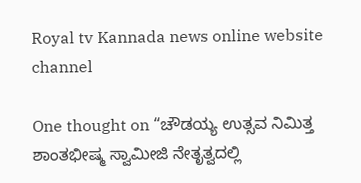Royal tv Kannada news online website channel

One thought on “ಚೌಡಯ್ಯ ಉತ್ಸವ ನಿಮಿತ್ತ ಶಾಂತಭೀಷ್ಮ ಸ್ವಾಮೀಜಿ ನೇತೃತ್ವದಲ್ಲಿ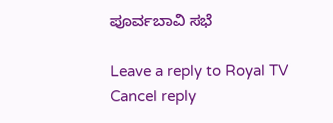ಪೂರ್ವಬಾವಿ ಸಭೆ

Leave a reply to Royal TV Cancel reply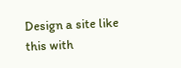Design a site like this with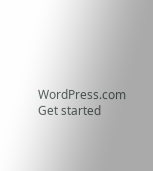WordPress.com
Get started